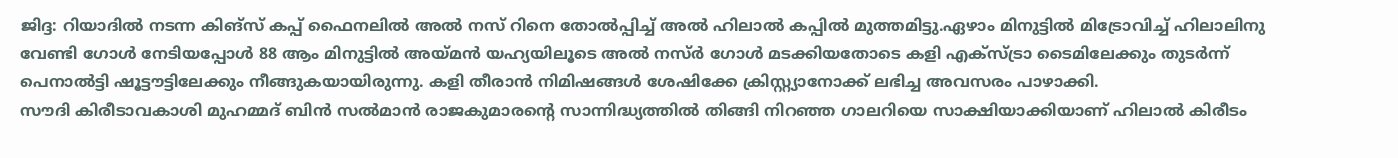ജിദ്ദ: റിയാദിൽ നടന്ന കിങ്സ് കപ്പ് ഫൈനലിൽ അൽ നസ് റിനെ തോൽപ്പിച്ച് അൽ ഹിലാൽ കപ്പിൽ മുത്തമിട്ടു.ഏഴാം മിനുട്ടിൽ മിട്രോവിച്ച് ഹിലാലിനു വേണ്ടി ഗോൾ നേടിയപ്പോൾ 88 ആം മിനുട്ടിൽ അയ്മൻ യഹ്യയിലൂടെ അൽ നസ്ർ ഗോൾ മടക്കിയതോടെ കളി എക്സ്ട്രാ ടൈമിലേക്കും തുടർന്ന് പെനാൽട്ടി ഷൂട്ടൗട്ടിലേക്കും നീങ്ങുകയായിരുന്നു. കളി തീരാൻ നിമിഷങ്ങൾ ശേഷിക്കേ ക്രിസ്റ്റ്യാനോക്ക് ലഭിച്ച അവസരം പാഴാക്കി.
സൗദി കിരീടാവകാശി മുഹമ്മദ് ബിൻ സൽമാൻ രാജകുമാരൻ്റെ സാന്നിദ്ധ്യത്തിൽ തിങ്ങി നിറഞ്ഞ ഗാലറിയെ സാക്ഷിയാക്കിയാണ് ഹിലാൽ കിരീടം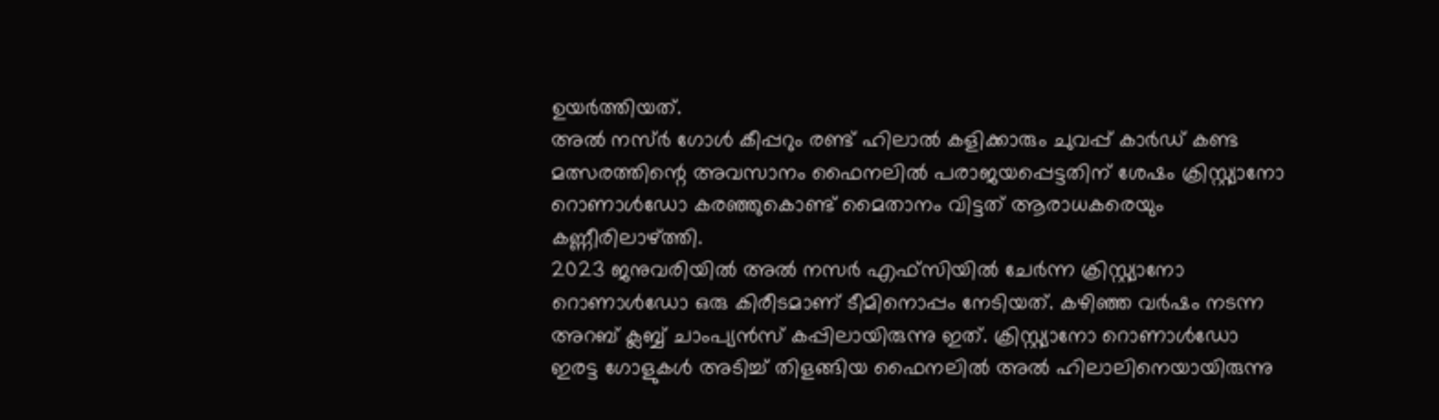ഉയർത്തിയത്.
അൽ നസ്ർ ഗോൾ കീപ്പറും രണ്ട് ഹിലാൽ കളിക്കാരും ചുവപ്പ് കാർഡ് കണ്ട മത്സരത്തിന്റെ അവസാനം ഫൈനലിൽ പരാജയപ്പെട്ടതിന് ശേഷം ക്രിസ്റ്റ്യാനോ റൊണാൾഡോ കരഞ്ഞുകൊണ്ട് മൈതാനം വിട്ടത് ആരാധകരെയും കണ്ണീരിലാഴ്ത്തി.
2023 ജനുവരിയിൽ അൽ നസർ എഫ്സിയിൽ ചേർന്ന ക്രിസ്റ്റ്യാനോ റൊണാൾഡോ ഒരു കിരീടമാണ് ടീമിനൊപ്പം നേടിയത്. കഴിഞ്ഞ വർഷം നടന്ന അറബ് ക്ലബ്ബ് ചാംപ്യൻസ് കപ്പിലായിരുന്നു ഇത്. ക്രിസ്റ്റ്യാനോ റൊണാൾഡോ ഇരട്ട ഗോളുകൾ അടിച്ച് തിളങ്ങിയ ഫൈനലിൽ അൽ ഹിലാലിനെയായിരുന്നു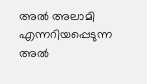അൽ അലാമി എന്നറിയപ്പെടുന്ന അൽ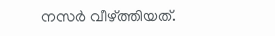നസർ വീഴ്ത്തിയത്.